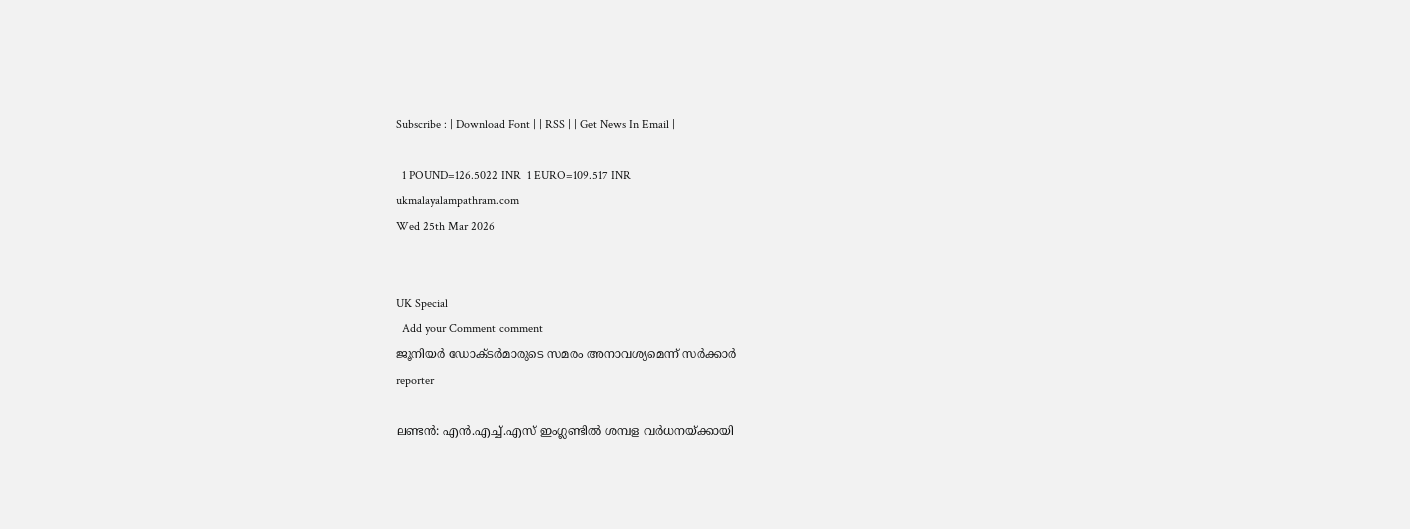Subscribe : | Download Font | | RSS | | Get News In Email |

  1 POUND=126.5022 INR  1 EURO=109.517 INR
ukmalayalampathram.com
Wed 25th Mar 2026


UK Special
  Add your Comment comment
ജൂനിയര്‍ ഡോക്ടര്‍മാരുടെ സമരം അനാവശ്യമെന്ന് സര്‍ക്കാര്‍
reporter

ലണ്ടന്‍: എന്‍.എച്ച്.എസ് ഇംഗ്ലണ്ടില്‍ ശമ്പള വര്‍ധനയ്ക്കായി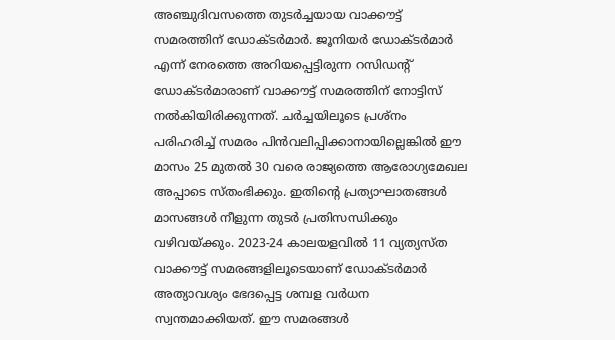അഞ്ചുദിവസത്തെ തുടര്‍ച്ചയായ വാക്കൗട്ട് സമരത്തിന് ഡോക്ടര്‍മാര്‍. ജൂനിയര്‍ ഡോക്ടര്‍മാര്‍ എന്ന് നേരത്തെ അറിയപ്പെട്ടിരുന്ന റസിഡന്റ് ഡോക്ടര്‍മാരാണ് വാക്കൗട്ട് സമരത്തിന് നോട്ടിസ് നല്‍കിയിരിക്കുന്നത്. ചര്‍ച്ചയിലൂടെ പ്രശ്‌നം പരിഹരിച്ച് സമരം പിന്‍വലിപ്പിക്കാനായില്ലെങ്കില്‍ ഈ മാസം 25 മുതല്‍ 30 വരെ രാജ്യത്തെ ആരോഗ്യമേഖല അപ്പാടെ സ്തംഭിക്കും. ഇതിന്റെ പ്രത്യാഘാതങ്ങള്‍ മാസങ്ങള്‍ നീളുന്ന തുടര്‍ പ്രതിസന്ധിക്കും വഴിവയ്ക്കും. 2023-24 കാലയളവില്‍ 11 വ്യത്യസ്ത വാക്കൗട്ട് സമരങ്ങളിലൂടെയാണ് ഡോക്ടര്‍മാര്‍ അത്യാവശ്യം ഭേദപ്പെട്ട ശമ്പള വര്‍ധന സ്വന്തമാക്കിയത്. ഈ സമരങ്ങള്‍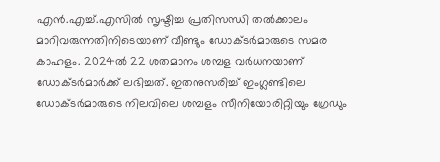എന്‍.എച്ച്.എസില്‍ സൃഷ്ടിച്ച പ്രതിസന്ധി തല്‍ക്കാലം മാറിവരുന്നതിനിടെയാണ് വീണ്ടും ഡോക്ടര്‍മാരുടെ സമര കാഹളം. 2024ല്‍ 22 ശതമാനം ശമ്പള വര്‍ധനയാണ് ഡോക്ടര്‍മാര്‍ക്ക് ലഭിച്ചത്. ഇതനുസരിച്ച് ഇംഗ്ലണ്ടിലെ ഡോക്ടര്‍മാരുടെ നിലവിലെ ശമ്പളം സീനിയോരിറ്റിയും ഗ്രേഡും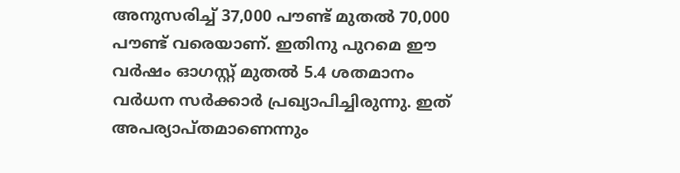അനുസരിച്ച് 37,000 പൗണ്ട് മുതല്‍ 70,000 പൗണ്ട് വരെയാണ്. ഇതിനു പുറമെ ഈ വര്‍ഷം ഓഗസ്റ്റ് മുതല്‍ 5.4 ശതമാനം വര്‍ധന സര്‍ക്കാര്‍ പ്രഖ്യാപിച്ചിരുന്നു. ഇത് അപര്യാപ്തമാണെന്നും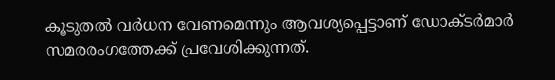കൂടുതല്‍ വര്‍ധന വേണമെന്നും ആവശ്യപ്പെട്ടാണ് ഡോക്ടര്‍മാര്‍ സമരരംഗത്തേക്ക് പ്രവേശിക്കുന്നത്.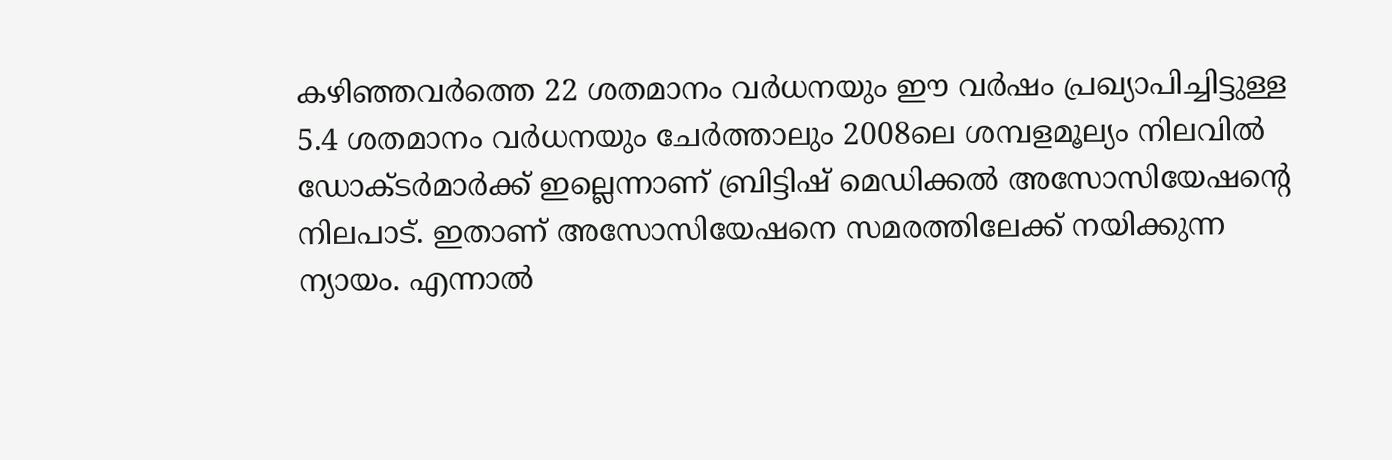കഴിഞ്ഞവര്‍ത്തെ 22 ശതമാനം വര്‍ധനയും ഈ വര്‍ഷം പ്രഖ്യാപിച്ചിട്ടുള്ള 5.4 ശതമാനം വര്‍ധനയും ചേര്‍ത്താലും 2008ലെ ശമ്പളമൂല്യം നിലവില്‍ ഡോക്ടര്‍മാര്‍ക്ക് ഇല്ലെന്നാണ് ബ്രിട്ടിഷ് മെഡിക്കല്‍ അസോസിയേഷന്റെ നിലപാട്. ഇതാണ് അസോസിയേഷനെ സമരത്തിലേക്ക് നയിക്കുന്ന ന്യായം. എന്നാല്‍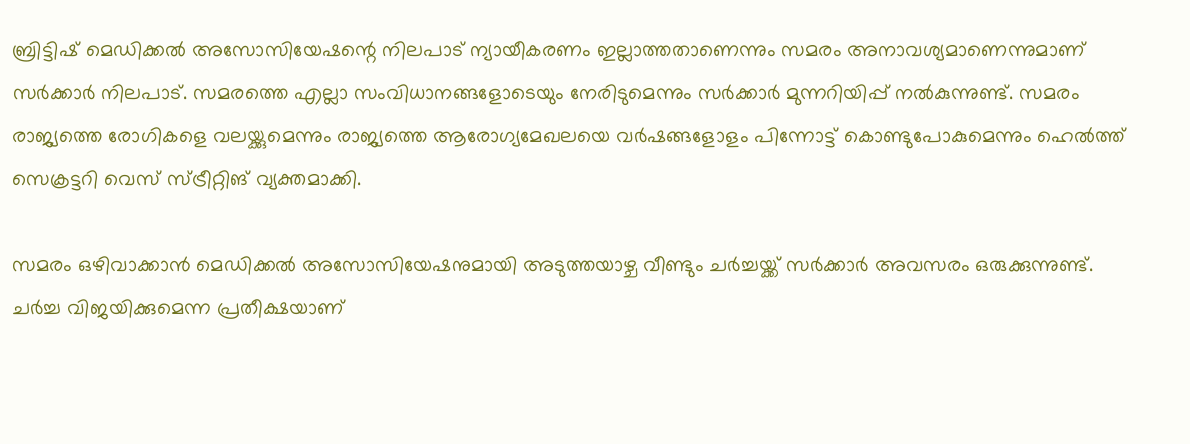ബ്രിട്ടിഷ് മെഡിക്കല്‍ അസോസിയേഷന്റെ നിലപാട് ന്യായീകരണം ഇല്ലാത്തതാണെന്നും സമരം അനാവശ്യമാണെന്നുമാണ് സര്‍ക്കാര്‍ നിലപാട്. സമരത്തെ എല്ലാ സംവിധാനങ്ങളോടെയും നേരിടുമെന്നും സര്‍ക്കാര്‍ മുന്നറിയിപ്പ് നല്‍കുന്നുണ്ട്. സമരം രാജ്യത്തെ രോഗികളെ വലയ്ക്കുമെന്നും രാജ്യത്തെ ആരോഗ്യമേഖലയെ വര്‍ഷങ്ങളോളം പിന്നോട്ട് കൊണ്ടുപോകുമെന്നും ഹെല്‍ത്ത് സെക്രട്ടറി വെസ് സ്ട്രീറ്റിങ് വ്യക്തമാക്കി.

സമരം ഒഴിവാക്കാന്‍ മെഡിക്കല്‍ അസോസിയേഷനുമായി അടുത്തയാഴ്ച വീണ്ടും ചര്‍ച്ചയ്ക്ക് സര്‍ക്കാര്‍ അവസരം ഒരുക്കുന്നുണ്ട്. ചര്‍ച്ച വിജയിക്കുമെന്ന പ്രതീക്ഷയാണ്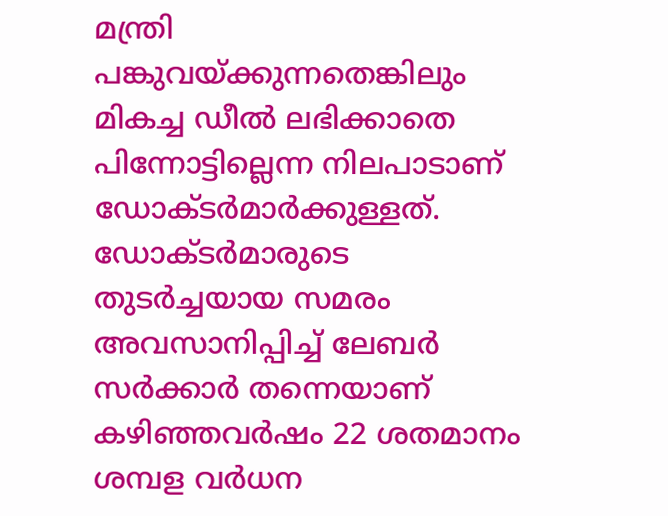മന്ത്രി പങ്കുവയ്ക്കുന്നതെങ്കിലും മികച്ച ഡീല്‍ ലഭിക്കാതെ പിന്നോട്ടില്ലെന്ന നിലപാടാണ് ഡോക്ടര്‍മാര്‍ക്കുള്ളത്. ഡോക്ടര്‍മാരുടെ തുടര്‍ച്ചയായ സമരം അവസാനിപ്പിച്ച് ലേബര്‍ സര്‍ക്കാര്‍ തന്നെയാണ് കഴിഞ്ഞവര്‍ഷം 22 ശതമാനം ശമ്പള വര്‍ധന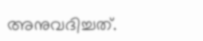അനുവദിച്ചത്.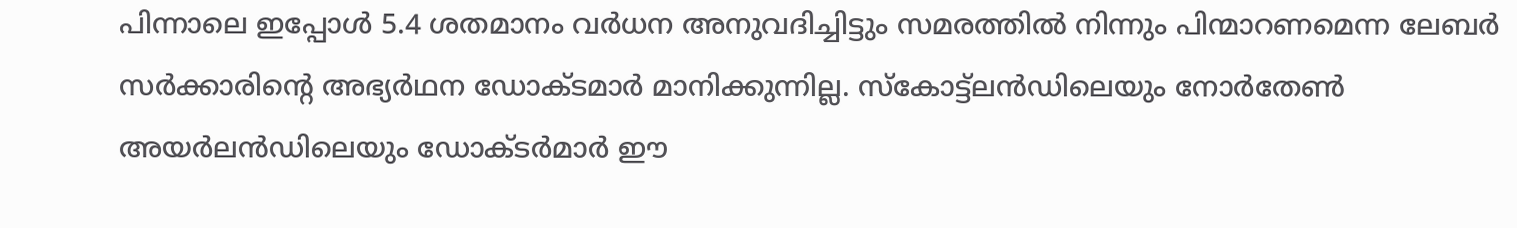പിന്നാലെ ഇപ്പോള്‍ 5.4 ശതമാനം വര്‍ധന അനുവദിച്ചിട്ടും സമരത്തില്‍ നിന്നും പിന്മാറണമെന്ന ലേബര്‍ സര്‍ക്കാരിന്റെ അഭ്യര്‍ഥന ഡോക്ടമാര്‍ മാനിക്കുന്നില്ല. സ്‌കോട്ട്‌ലന്‍ഡിലെയും നോര്‍തേണ്‍ അയര്‍ലന്‍ഡിലെയും ഡോക്ടര്‍മാര്‍ ഈ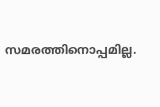സമരത്തിനൊപ്പമില്ല.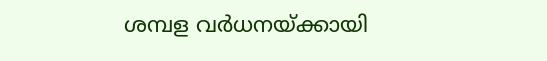ശമ്പള വര്‍ധനയ്ക്കായി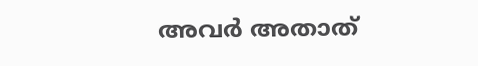അവര്‍ അതാത്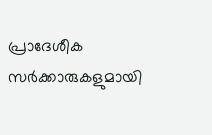പ്രാദേശീക സര്‍ക്കാരുകളുമായി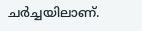ചര്‍ച്ചയിലാണ്.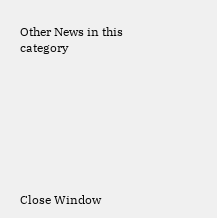Other News in this category








Close Window